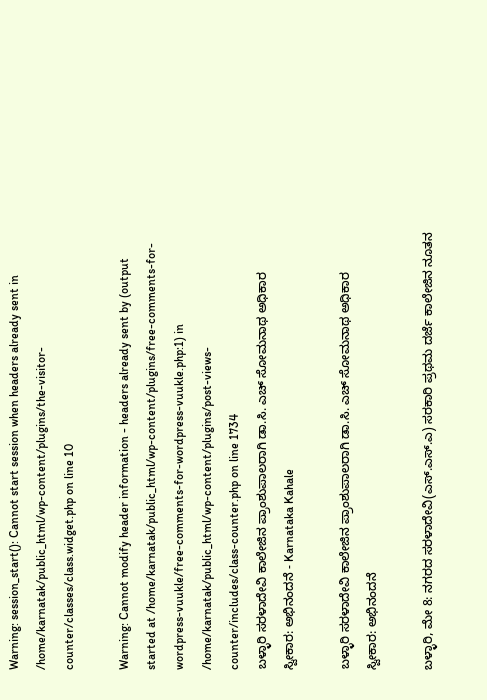Warning: session_start(): Cannot start session when headers already sent in /home/karnatak/public_html/wp-content/plugins/the-visitor-counter/classes/class.widget.php on line 10

Warning: Cannot modify header information - headers already sent by (output started at /home/karnatak/public_html/wp-content/plugins/free-comments-for-wordpress-vuukle/free-comments-for-wordpress-vuukle.php:1) in /home/karnatak/public_html/wp-content/plugins/post-views-counter/includes/class-counter.php on line 1734
ಬಳ್ಳಾರಿ ಸರಳಾದೇವಿ ಕಾಲೇಜಿನ ಪ್ರಾಂಶುಪಾಲರಾಗಿ ಡಾ.ಸಿ. ಎಚ್ ಸೋಮನಾಥ ‌ಅಧಿಕಾರ ಸ್ವೀಕಾರ: ಅಭಿನಂದನೆ - Karnataka Kahale

ಬಳ್ಳಾರಿ ಸರಳಾದೇವಿ ಕಾಲೇಜಿನ ಪ್ರಾಂಶುಪಾಲರಾಗಿ ಡಾ.ಸಿ. ಎಚ್ ಸೋಮನಾಥ ‌ಅಧಿಕಾರ ಸ್ವೀಕಾರ: ಅಭಿನಂದನೆ

ಬಳ್ಳಾರಿ, ಮೇ 8: ನಗರದ ಸರಳಾದೇವಿ(ಎಸ್.ಎಸ್.ಎ) ಸರಕಾರಿ ಪ್ರಥಮ‌ ದರ್ಜೆ ಕಾಲೇಜಿನ ನೂತನ‌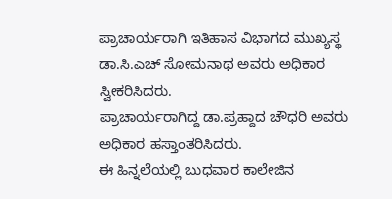ಪ್ರಾಚಾರ್ಯರಾಗಿ ಇತಿಹಾಸ ವಿಭಾಗದ ಮುಖ್ಯಸ್ಥ ಡಾ.ಸಿ.ಎಚ್ ಸೋಮನಾಥ ಅವರು ಅಧಿಕಾರ ಸ್ವೀಕರಿಸಿದರು.
ಪ್ರಾಚಾರ್ಯರಾಗಿದ್ದ ಡಾ.ಪ್ರಹ್ದಾದ ಚೌಧರಿ ‌ಅವರು ಅಧಿಕಾರ ಹಸ್ತಾಂತರಿಸಿದರು.
ಈ ಹಿನ್ನಲೆಯಲ್ಲಿ ಬುಧವಾರ ‌ಕಾಲೇಜಿನ‌‌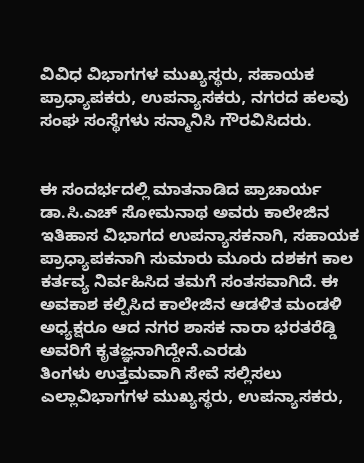ವಿವಿಧ ವಿಭಾಗಗಳ‌ ಮುಖ್ಯಸ್ಥರು, ಸಹಾಯಕ‌ ಪ್ರಾಧ್ಯಾಪಕರು, ಉಪನ್ಯಾಸಕರು, ನಗರದ ಹಲವು ಸಂಘ ಸಂಸ್ಥೆಗಳು ಸನ್ಮಾನಿಸಿ ಗೌರವಿಸಿದರು.


ಈ ಸಂದರ್ಭದಲ್ಲಿ ‌ಮಾತನಾಡಿದ ಪ್ರಾಚಾರ್ಯ ಡಾ.ಸಿ‌.ಎಚ್ ಸೋಮನಾಥ ಅವರು ಕಾಲೇಜಿನ ಇತಿಹಾಸ ವಿಭಾಗದ ಉಪನ್ಯಾಸಕನಾಗಿ, ಸಹಾಯಕ ಪ್ರಾಧ್ಯಾಪಕನಾಗಿ‌ ಸುಮಾರು ಮೂರು ದಶಕಗ ಕಾಲ ಕರ್ತವ್ಯ ನಿರ್ವಹಿಸಿದ ತಮಗೆ ಸಂತಸವಾಗಿದೆ. ಈ‌ ಅವಕಾಶ ಕಲ್ಪಿಸಿದ ಕಾಲೇಜಿನ ಆಡಳಿತ ‌ಮಂಡಳಿ ಅಧ್ಯಕ್ಷರೂ ಆದ ನಗರ ಶಾಸಕ‌ ನಾರಾ ಭರತರೆಡ್ಡಿ ಅವರಿಗೆ ಕೃತಜ್ಞನಾಗಿದ್ದೇನೆ.ಎರಡು‌ ತಿಂಗಳು ‌ಉತ್ತಮವಾಗಿ ಸೇವೆ ಸಲ್ಲಿಸಲು ಎಲ್ಲಾ‌ವಿಭಾಗಗಳ ಮುಖ್ಯಸ್ಥರು, ಉಪನ್ಯಾಸಕರು,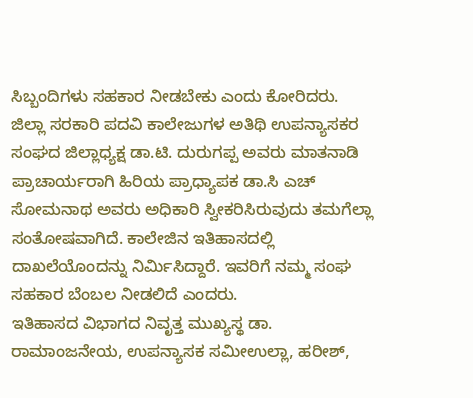ಸಿಬ್ಬಂದಿಗಳು ಸಹಕಾರ ನೀಡಬೇಕು ಎಂದು‌ ಕೋರಿದರು.
ಜಿಲ್ಲಾ ಸರಕಾರಿ ಪದವಿ ಕಾಲೇಜುಗಳ ಅತಿಥಿ ಉಪನ್ಯಾಸಕರ ಸಂಘದ‌ ಜಿಲ್ಲಾಧ್ಯಕ್ಷ ಡಾ.ಟಿ. ದುರುಗಪ್ಪ ಅವರು‌ ಮಾತನಾಡಿ ಪ್ರಾಚಾರ್ಯರಾಗಿ ಹಿರಿಯ ಪ್ರಾಧ್ಯಾಪಕ ಡಾ.ಸಿ ಎಚ್ ಸೋಮನಾಥ ಅವರು‌ ಅಧಿಕಾರಿ ಸ್ವೀಕರಿಸಿರುವುದು‌ ತಮಗೆಲ್ಲಾ ಸಂತೋಷವಾಗಿದೆ. ಕಾಲೇಜಿನ ಇತಿಹಾಸದಲ್ಲಿ ದಾಖಲೆ‌ಯೊಂದನ್ನು ನಿರ್ಮಿಸಿದ್ದಾರೆ. ಇವರಿಗೆ ನಮ್ಮ ಸಂಘ ಸಹಕಾರ ಬೆಂಬಲ‌ ನೀಡಲಿದೆ ಎಂದರು.
ಇತಿಹಾಸದ ವಿಭಾಗದ ನಿವೃತ್ತ‌ ಮುಖ್ಯಸ್ಥ ಡಾ. ರಾಮಾಂಜನೇಯ, ಉಪನ್ಯಾಸಕ‌ ಸಮೀಉಲ್ಲಾ, ಹರೀಶ್,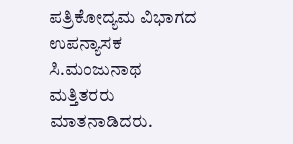ಪತ್ರಿಕೋದ್ಯಮ ‌ವಿಭಾಗದ ಉಪನ್ಯಾಸಕ ಸಿ.ಮಂಜುನಾಥ ಮತ್ತಿತರರು ಮಾತನಾಡಿದರು.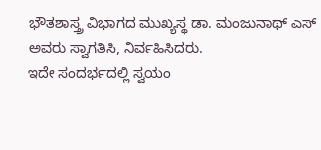ಭೌತಶಾಸ್ತ್ರ ವಿಭಾಗದ ಮುಖ್ಯಸ್ಥ ಡಾ. ಮಂಜುನಾಥ್ ಎಸ್ ಅವರು‌ ಸ್ವಾಗತಿಸಿ, ನಿರ್ವಹಿಸಿದರು.
ಇದೇ ಸಂದರ್ಭದಲ್ಲಿ ‌ಸ್ವಯಂ‌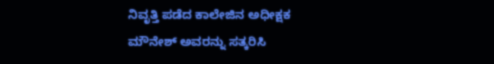ನಿವೃತ್ತಿ‌ ಪಡೆದ ಕಾಲೇಜಿನ ಅಧೀಕ್ಷಕ ಮೌನೇಶ್ ಅವರನ್ನು ಸತ್ಕರಿಸಿ‌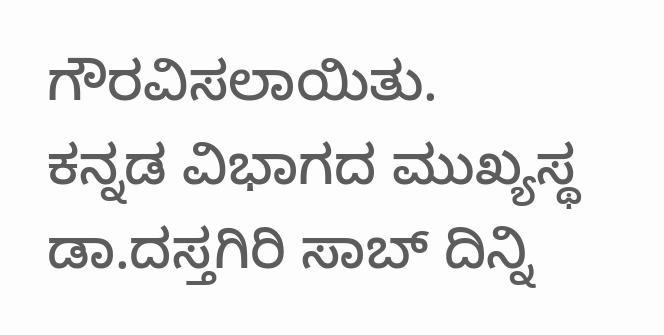ಗೌರವಿಸಲಾಯಿತು.
ಕನ್ನಡ ವಿಭಾಗದ ಮುಖ್ಯಸ್ಥ ಡಾ.ದಸ್ತಗಿರಿ ಸಾಬ್ ದಿನ್ನಿ‌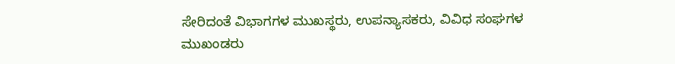ಸೇರಿದಂತೆ ವಿಭಾಗಗಳ ಮುಖಸ್ಥರು, ಉಪನ್ಯಾಸಕರು, ವಿವಿಧ ಸಂಘಗಳ‌ ಮುಖಂಡರು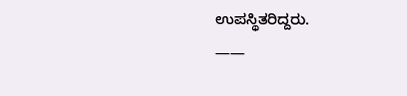ಉಪಸ್ಥಿತರಿದ್ದರು.
——